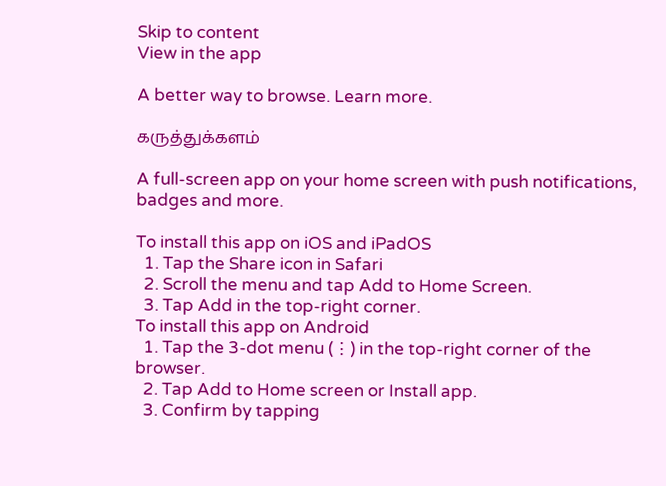Skip to content
View in the app

A better way to browse. Learn more.

கருத்துக்களம்

A full-screen app on your home screen with push notifications, badges and more.

To install this app on iOS and iPadOS
  1. Tap the Share icon in Safari
  2. Scroll the menu and tap Add to Home Screen.
  3. Tap Add in the top-right corner.
To install this app on Android
  1. Tap the 3-dot menu (⋮) in the top-right corner of the browser.
  2. Tap Add to Home screen or Install app.
  3. Confirm by tapping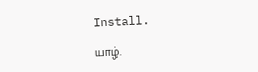Install.

யாழ்.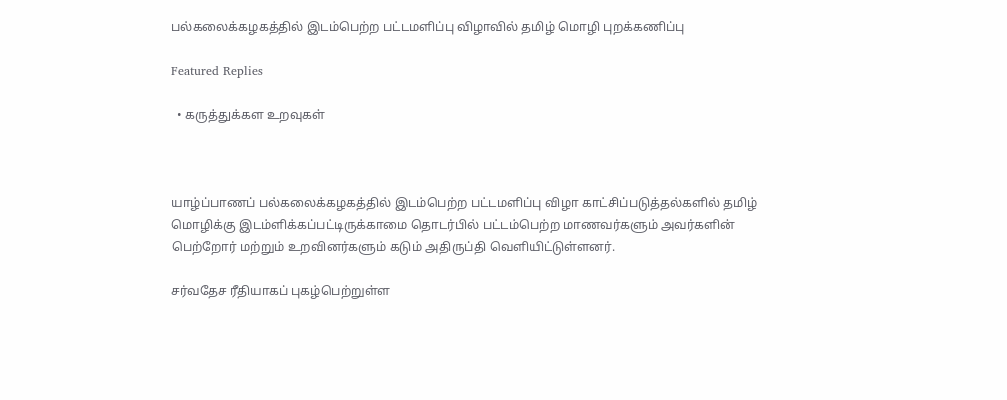பல்கலைக்கழகத்தில் இடம்பெற்ற பட்டமளிப்பு விழாவில் தமிழ் மொழி புறக்கணிப்பு

Featured Replies

  • கருத்துக்கள உறவுகள்



யாழ்ப்பாணப் பல்கலைக்கழகத்தில் இடம்பெற்ற பட்டமளிப்பு விழா காட்சிப்படுத்தல்களில் தமிழ் மொழிக்கு இடம்ளிக்கப்பட்டிருக்காமை தொடர்பில் பட்டம்பெற்ற மாணவர்களும் அவர்களின் பெற்றோர் மற்றும் உறவினர்களும் கடும் அதிருப்தி வெளியிட்டுள்ளனர்.

சர்வதேச ரீதியாகப் புகழ்பெற்றுள்ள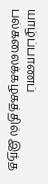யாழ்ப்பாணப் பல்கலைக்கழகத்தில் இந்த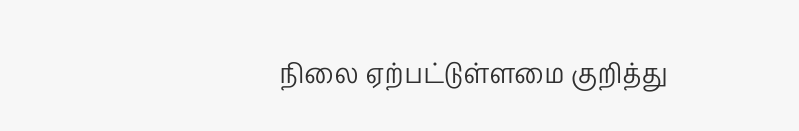நிலை ஏற்பட்டுள்ளமை குறித்து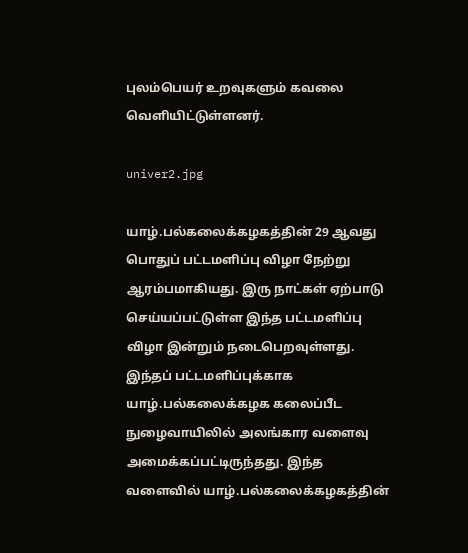புலம்பெயர் உறவுகளும் கவலை வெளியிட்டுள்ளனர்.

univer2.jpg

யாழ்.பல்கலைக்கழகத்தின் 29 ஆவது பொதுப் பட்டமளிப்பு விழா நேற்று ஆரம்பமாகியது. இரு நாட்கள் ஏற்பாடு செய்யப்பட்டுள்ள இந்த பட்டமளிப்பு விழா இன்றும் நடைபெறவுள்ளது. இந்தப் பட்டமளிப்புக்காக யாழ்.பல்கலைக்கழக கலைப்பீட நுழைவாயிலில் அலங்கார வளைவு அமைக்கப்பட்டிருந்தது. இந்த வளைவில் யாழ்.பல்கலைக்கழகத்தின்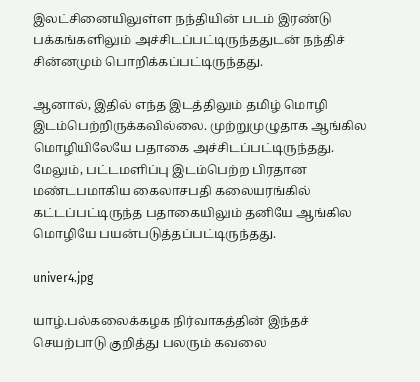இலட்சினையிலுள்ள நந்தியின் படம் இரண்டு பக்கங்களிலும் அச்சிடப்பட்டிருந்ததுடன் நந்திச் சின்னமும் பொறிக்கப்பட்டிருந்தது.

ஆனால், இதில் எந்த இடத்திலும் தமிழ் மொழி இடம்பெற்றிருக்கவில்லை. முற்றுமுழுதாக ஆங்கில மொழியிலேயே பதாகை அச்சிடப்பட்டிருந்தது. மேலும், பட்டமளிப்பு இடம்பெற்ற பிரதான மண்டபமாகிய கைலாசபதி கலையரங்கில் கட்டப்பட்டிருந்த பதாகையிலும் தனியே ஆங்கில மொழியே பயன்படுத்தப்பட்டிருந்தது.

univer4.jpg

யாழ்.பல்கலைக்கழக நிர்வாகத்தின் இந்தச் செயற்பாடு குறித்து பலரும் கவலை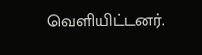வெளியிட்டனர்.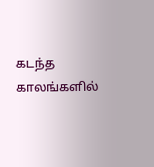கடந்த காலங்களில்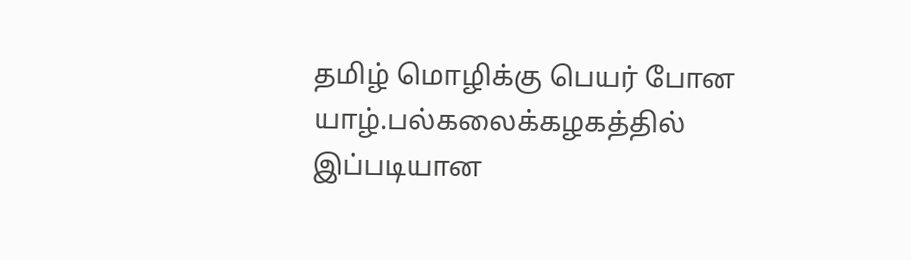தமிழ் மொழிக்கு பெயர் போன யாழ்.பல்கலைக்கழகத்தில் இப்படியான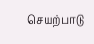செயற்பாடு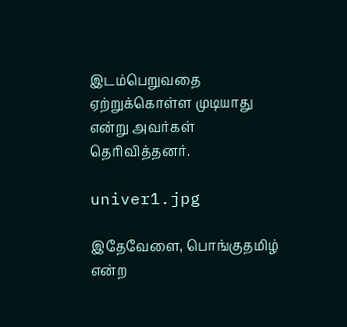இடம்பெறுவதை ஏற்றுக்கொள்ள முடியாது என்று அவர்கள் தெரிவித்தனர்.

univer1.jpg

இதேவேளை, பொங்குதமிழ் என்ற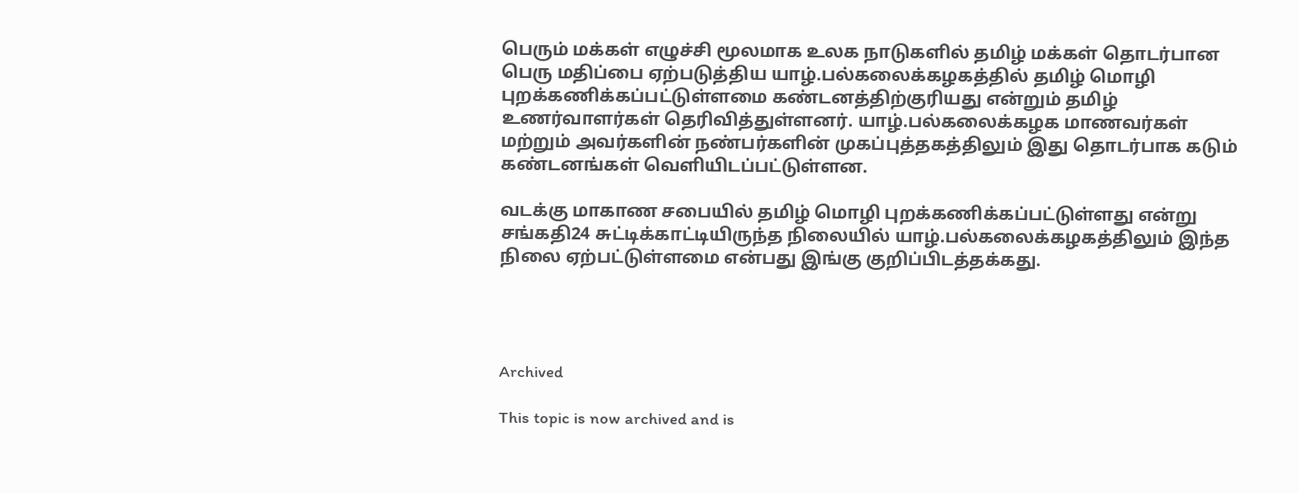பெரும் மக்கள் எழுச்சி மூலமாக உலக நாடுகளில் தமிழ் மக்கள் தொடர்பான பெரு மதிப்பை ஏற்படுத்திய யாழ்.பல்கலைக்கழகத்தில் தமிழ் மொழி புறக்கணிக்கப்பட்டுள்ளமை கண்டனத்திற்குரியது என்றும் தமிழ் உணர்வாளர்கள் தெரிவித்துள்ளனர். யாழ்.பல்கலைக்கழக மாணவர்கள் மற்றும் அவர்களின் நண்பர்களின் முகப்புத்தகத்திலும் இது தொடர்பாக கடும் கண்டனங்கள் வெளியிடப்பட்டுள்ளன.

வடக்கு மாகாண சபையில் தமிழ் மொழி புறக்கணிக்கப்பட்டுள்ளது என்று சங்கதி24 சுட்டிக்காட்டியிருந்த நிலையில் யாழ்.பல்கலைக்கழகத்திலும் இந்த நிலை ஏற்பட்டுள்ளமை என்பது இங்கு குறிப்பிடத்தக்கது.




Archived

This topic is now archived and is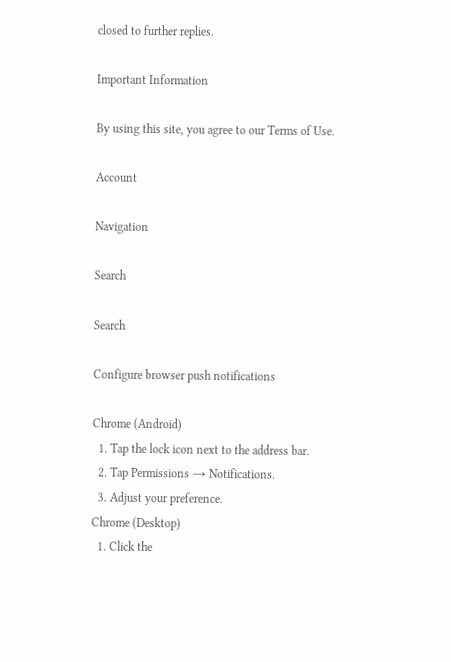closed to further replies.

Important Information

By using this site, you agree to our Terms of Use.

Account

Navigation

Search

Search

Configure browser push notifications

Chrome (Android)
  1. Tap the lock icon next to the address bar.
  2. Tap Permissions → Notifications.
  3. Adjust your preference.
Chrome (Desktop)
  1. Click the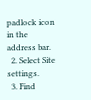padlock icon in the address bar.
  2. Select Site settings.
  3. Find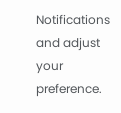Notifications and adjust your preference.